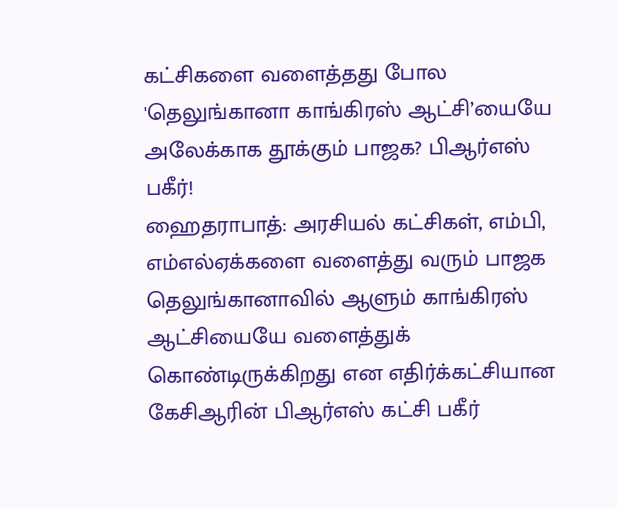கட்சிகளை வளைத்தது போல 'தெலுங்கானா காங்கிரஸ் ஆட்சி’யையே அலேக்காக தூக்கும் பாஜக? பிஆர்எஸ் பகீர்!
ஹைதராபாத்: அரசியல் கட்சிகள், எம்பி, எம்எல்ஏக்களை வளைத்து வரும் பாஜக தெலுங்கானாவில் ஆளும் காங்கிரஸ் ஆட்சியையே வளைத்துக் கொண்டிருக்கிறது என எதிர்க்கட்சியான கேசிஆரின் பிஆர்எஸ் கட்சி பகீர்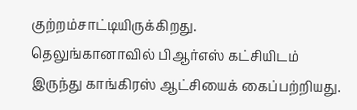குற்றம்சாட்டியிருக்கிறது.
தெலுங்கானாவில் பிஆர்எஸ் கட்சியிடம் இருந்து காங்கிரஸ் ஆட்சியைக் கைப்பற்றியது.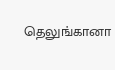தெலுங்கானா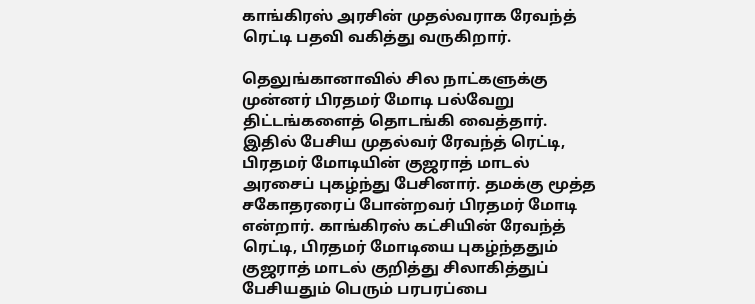காங்கிரஸ் அரசின் முதல்வராக ரேவந்த் ரெட்டி பதவி வகித்து வருகிறார்.

தெலுங்கானாவில் சில நாட்களுக்கு முன்னர் பிரதமர் மோடி பல்வேறு திட்டங்களைத் தொடங்கி வைத்தார். இதில் பேசிய முதல்வர் ரேவந்த் ரெட்டி, பிரதமர் மோடியின் குஜராத் மாடல் அரசைப் புகழ்ந்து பேசினார். தமக்கு மூத்த சகோதரரைப் போன்றவர் பிரதமர் மோடி என்றார். காங்கிரஸ் கட்சியின் ரேவந்த் ரெட்டி, பிரதமர் மோடியை புகழ்ந்ததும் குஜராத் மாடல் குறித்து சிலாகித்துப் பேசியதும் பெரும் பரபரப்பை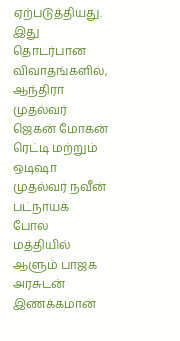ஏற்படுத்தியது.
இது தொடர்பான விவாதங்களில், ஆந்திரா முதல்வர் ஜெகன் மோகன் ரெட்டி மற்றும் ஒடிஷா முதல்வர் நவீன் பட்நாயக் போல மத்தியில் ஆளும் பாஜக அரசுடன் இணக்கமான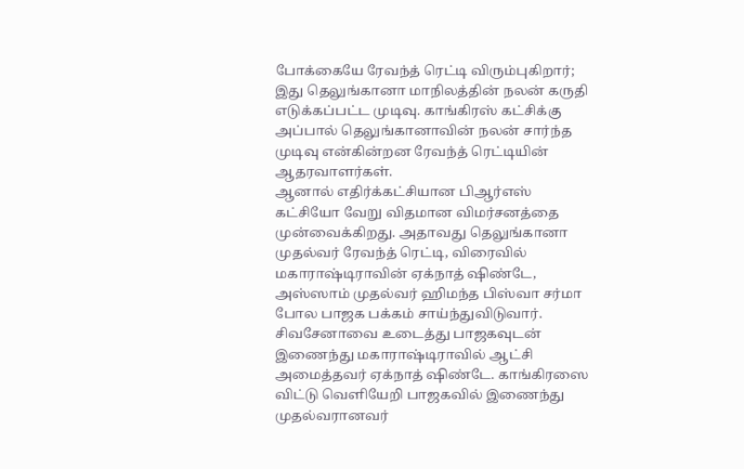போக்கையே ரேவந்த் ரெட்டி விரும்புகிறார்; இது தெலுங்கானா மாநிலத்தின் நலன் கருதி எடுக்கப்பட்ட முடிவு. காங்கிரஸ் கட்சிக்கு அப்பால் தெலுங்கானாவின் நலன் சார்ந்த முடிவு என்கின்றன ரேவந்த் ரெட்டியின் ஆதரவாளர்கள்.
ஆனால் எதிர்க்கட்சியான பிஆர்எஸ் கட்சியோ வேறு விதமான விமர்சனத்தை முன்வைக்கிறது. அதாவது தெலுங்கானா முதல்வர் ரேவந்த் ரெட்டி, விரைவில் மகாராஷ்டிராவின் ஏக்நாத் ஷிண்டே, அஸ்ஸாம் முதல்வர் ஹிமந்த பிஸ்வா சர்மா போல பாஜக பக்கம் சாய்ந்துவிடுவார். சிவசேனாவை உடைத்து பாஜகவுடன் இணைந்து மகாராஷ்டிராவில் ஆட்சி அமைத்தவர் ஏக்நாத் ஷிண்டே. காங்கிரஸை விட்டு வெளியேறி பாஜகவில் இணைந்து முதல்வரானவர்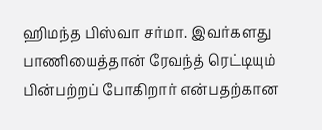ஹிமந்த பிஸ்வா சர்மா. இவர்களது பாணியைத்தான் ரேவந்த் ரெட்டியும் பின்பற்றப் போகிறார் என்பதற்கான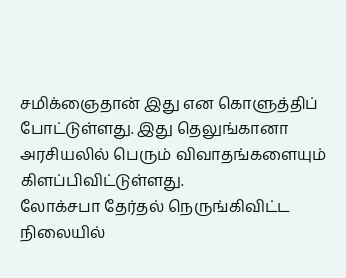சமிக்ஞைதான் இது என கொளுத்திப் போட்டுள்ளது. இது தெலுங்கானா அரசியலில் பெரும் விவாதங்களையும் கிளப்பிவிட்டுள்ளது.
லோக்சபா தேர்தல் நெருங்கிவிட்ட நிலையில்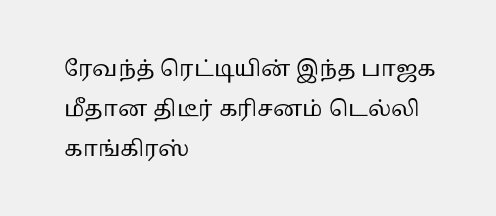ரேவந்த் ரெட்டியின் இந்த பாஜக மீதான திடீர் கரிசனம் டெல்லி காங்கிரஸ்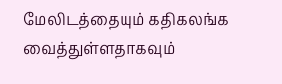மேலிடத்தையும் கதிகலங்க வைத்துள்ளதாகவும்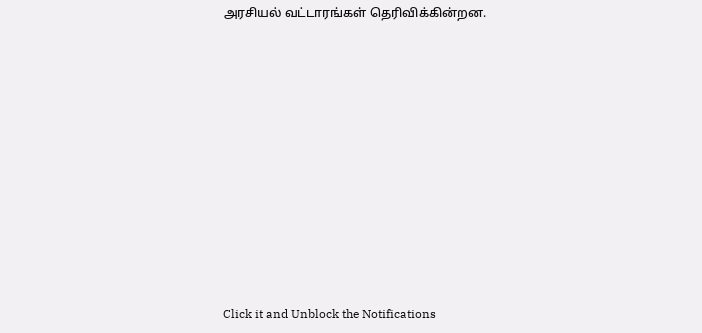அரசியல் வட்டாரங்கள் தெரிவிக்கின்றன.












Click it and Unblock the Notifications